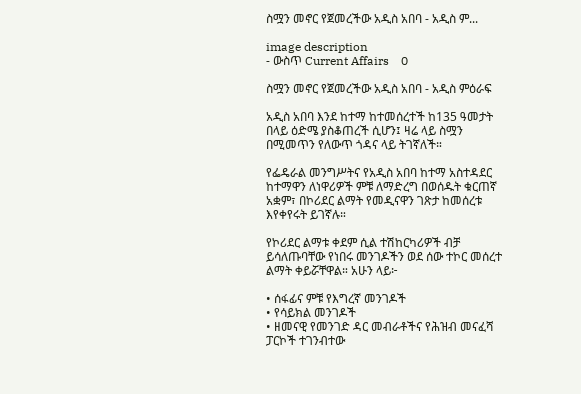ስሟን መኖር የጀመረችው አዲስ አበባ - አዲስ ም...

image description
- ውስጥ Current Affairs    0

ስሟን መኖር የጀመረችው አዲስ አበባ - አዲስ ምዕራፍ

አዲስ አበባ እንደ ከተማ ከተመሰረተች ከ135 ዓመታት በላይ ዕድሜ ያስቆጠረች ሲሆን፤ ዛሬ ላይ ስሟን በሚመጥን የለውጥ ጎዳና ላይ ትገኛለች።

የፌዴራል መንግሥትና የአዲስ አበባ ከተማ አስተዳደር ከተማዋን ለነዋሪዎች ምቹ ለማድረግ በወሰዱት ቁርጠኛ አቋም፣ በኮሪደር ልማት የመዲናዋን ገጽታ ከመሰረቱ እየቀየሩት ይገኛሉ።

የኮሪደር ልማቱ ቀደም ሲል ተሽከርካሪዎች ብቻ ይሳለጡባቸው የነበሩ መንገዶችን ወደ ሰው ተኮር መሰረተ ልማት ቀይሯቸዋል። አሁን ላይ፦

• ሰፋፊና ምቹ የእግረኛ መንገዶች
• የሳይክል መንገዶች
• ዘመናዊ የመንገድ ዳር መብራቶችና የሕዝብ መናፈሻ ፓርኮች ተገንብተው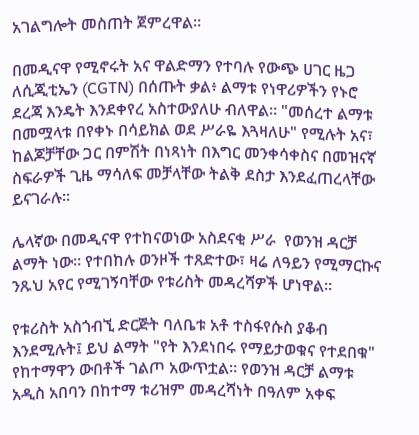አገልግሎት መስጠት ጀምረዋል።

በመዲናዋ የሚኖሩት አና ዋልድማን የተባሉ የውጭ ሀገር ዜጋ ለሲጂቲኤን (CGTN) በሰጡት ቃል፥ ልማቱ የነዋሪዎችን የኑሮ ደረጃ እንዴት እንደቀየረ አስተውያለሁ ብለዋል። "መሰረተ ልማቱ በመሟላቱ በየቀኑ በሳይክል ወደ ሥራዬ እጓዛለሁ" የሚሉት አና፣ ከልጆቻቸው ጋር በምሽት በነጻነት በእግር መንቀሳቀስና በመዝናኛ ስፍራዎች ጊዜ ማሳለፍ መቻላቸው ትልቅ ደስታ እንደፈጠረላቸው ይናገራሉ።

ሌላኛው በመዲናዋ የተከናወነው አስደናቂ ሥራ  የወንዝ ዳርቻ ልማት ነው። የተበከሉ ወንዞች ተጸድተው፣ ዛሬ ለዓይን የሚማርኩና ንጹህ አየር የሚገኝባቸው የቱሪስት መዳረሻዎች ሆነዋል።

የቱሪስት አስጎብኚ ድርጅት ባለቤቱ አቶ ተስፋየሱስ ያቆብ እንደሚሉት፤ ይህ ልማት "የት እንደነበሩ የማይታወቁና የተደበቁ" የከተማዋን ውበቶች ገልጦ አውጥቷል። የወንዝ ዳርቻ ልማቱ አዲስ አበባን በከተማ ቱሪዝም መዳረሻነት በዓለም አቀፍ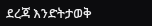ደረጃ እንድትታወቅ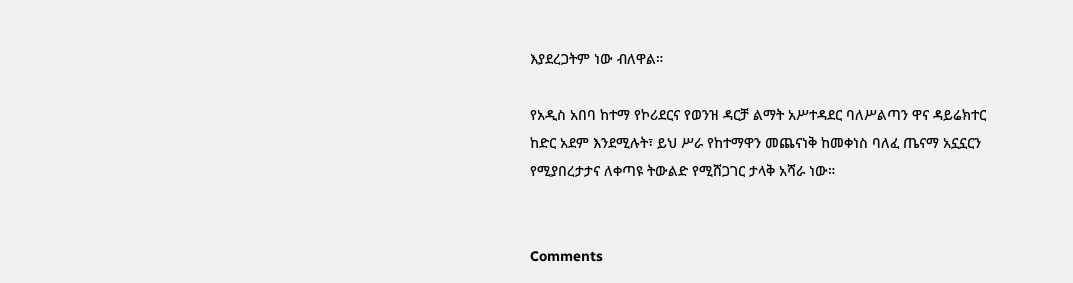እያደረጋትም ነው ብለዋል።

የአዲስ አበባ ከተማ የኮሪደርና የወንዝ ዳርቻ ልማት አሥተዳደር ባለሥልጣን ዋና ዳይሬክተር  ከድር አደም እንደሚሉት፣ ይህ ሥራ የከተማዋን መጨናነቅ ከመቀነስ ባለፈ ጤናማ አኗኗርን የሚያበረታታና ለቀጣዩ ትውልድ የሚሸጋገር ታላቅ አሻራ ነው።


Comments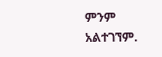ምንም አልተገኘም.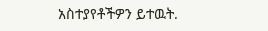አስተያየቶችዎን ይተዉት.